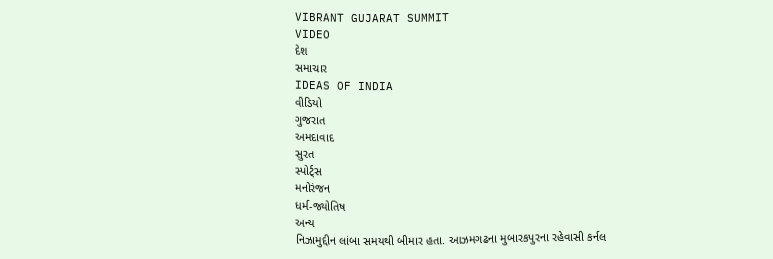VIBRANT GUJARAT SUMMIT
VIDEO
દેશ
સમાચાર
IDEAS OF INDIA
વીડિયો
ગુજરાત
અમદાવાદ
સુરત
સ્પોર્ટ્સ
મનોરંજન
ધર્મ-જ્યોતિષ
અન્ય
નિઝામુદ્દીન લાંબા સમયથી બીમાર હતા. આઝમગઢના મુબારકપુરના રહેવાસી કર્નલ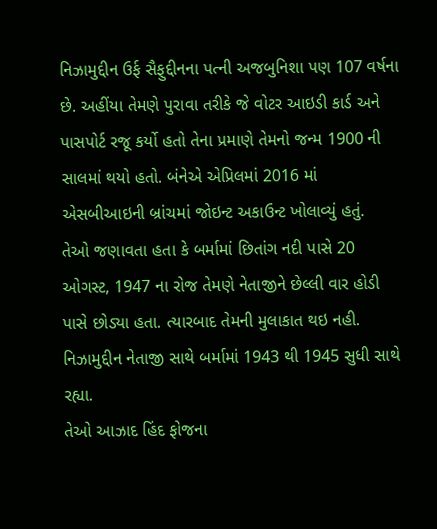નિઝામુદ્દીન ઉર્ફ સૈફુદ્દીનના પત્ની અજબુનિશા પણ 107 વર્ષના છે. અહીંયા તેમણે પુરાવા તરીકે જે વોટર આઇડી કાર્ડ અને પાસપોર્ટ રજૂ કર્યો હતો તેના પ્રમાણે તેમનો જન્મ 1900 ની સાલમાં થયો હતો. બંનેએ એપ્રિલમાં 2016 માં એસબીઆઇની બ્રાંચમાં જોઇન્ટ અકાઉન્ટ ખોલાવ્યું હતું.
તેઓ જણાવતા હતા કે બર્મામાં છિતાંગ નદી પાસે 20 ઓગસ્ટ, 1947 ના રોજ તેમણે નેતાજીને છેલ્લી વાર હોડી પાસે છોડ્યા હતા. ત્યારબાદ તેમની મુલાકાત થઇ નહી. નિઝામુદ્દીન નેતાજી સાથે બર્મામાં 1943 થી 1945 સુધી સાથે રહ્યા.
તેઓ આઝાદ હિંદ ફોજના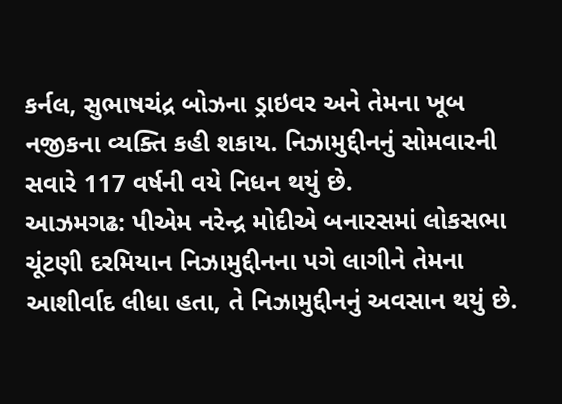કર્નલ, સુભાષચંદ્ર બોઝના ડ્રાઇવર અને તેમના ખૂબ નજીકના વ્યક્તિ કહી શકાય. નિઝામુદ્દીનનું સોમવારની સવારે 117 વર્ષની વયે નિધન થયું છે.
આઝમગઢ: પીએમ નરેન્દ્ર મોદીએ બનારસમાં લોકસભા ચૂંટણી દરમિયાન નિઝામુદ્દીનના પગે લાગીને તેમના આશીર્વાદ લીધા હતા, તે નિઝામુદ્દીનનું અવસાન થયું છે.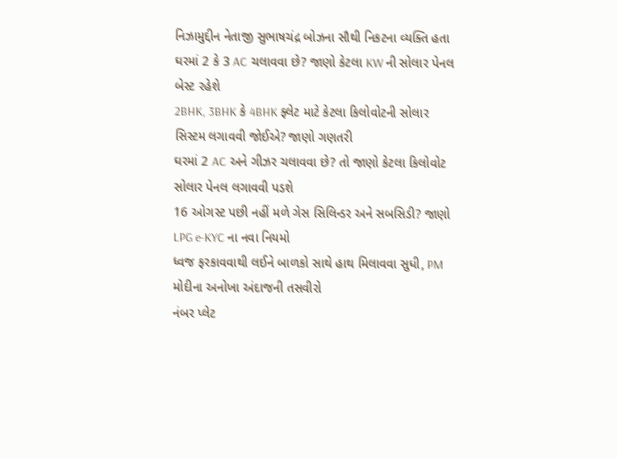નિઝામુદ્દીન નેતાજી સુભાષચંદ્ર બોઝના સૌથી નિકટના વ્યક્તિ હતા
ઘરમાં 2 કે 3 AC ચલાવવા છે? જાણો કેટલા KW ની સોલાર પેનલ બેસ્ટ રહેશે
2BHK, 3BHK કે 4BHK ફ્લેટ માટે કેટલા કિલોવોટની સોલાર સિસ્ટમ લગાવવી જોઈએ? જાણો ગણતરી
ઘરમાં 2 AC અને ગીઝર ચલાવવા છે? તો જાણો કેટલા કિલોવોટ સોલાર પેનલ લગાવવી પડશે
16 ઓગસ્ટ પછી નહીં મળે ગેસ સિલિન્ડર અને સબસિડી? જાણો LPG e-KYC ના નવા નિયમો
ધ્વજ ફરકાવવાથી લઈને બાળકો સાથે હાથ મિલાવવા સુધી, PM મોદીના અનોખા અંદાજની તસવીરો
નંબર પ્લેટ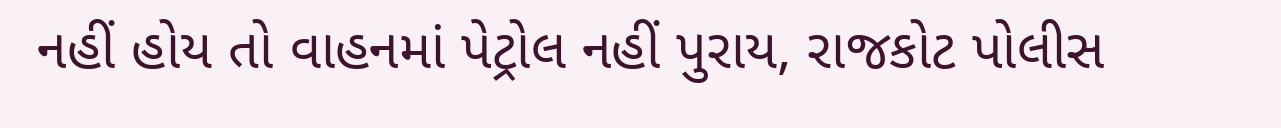નહીં હોય તો વાહનમાં પેટ્રોલ નહીં પુરાય, રાજકોટ પોલીસ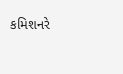કમિશનરે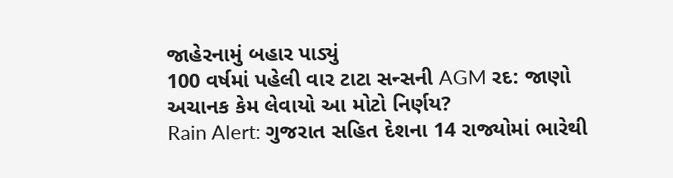જાહેરનામું બહાર પાડ્યું
100 વર્ષમાં પહેલી વાર ટાટા સન્સની AGM રદ: જાણો અચાનક કેમ લેવાયો આ મોટો નિર્ણય?
Rain Alert: ગુજરાત સહિત દેશના 14 રાજ્યોમાં ભારેથી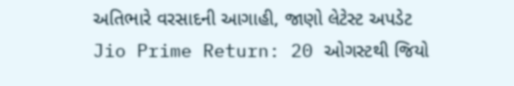અતિભારે વરસાદની આગાહી, જાણો લેટેસ્ટ અપડેટ
Jio Prime Return: 20 ઓગસ્ટથી જિયો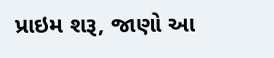પ્રાઇમ શરૂ, જાણો આ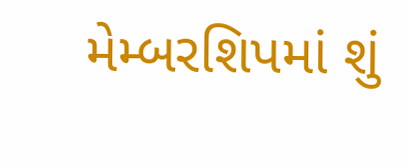મેમ્બરશિપમાં શું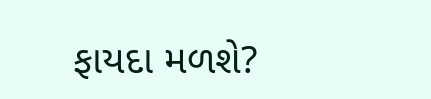ફાયદા મળશે?